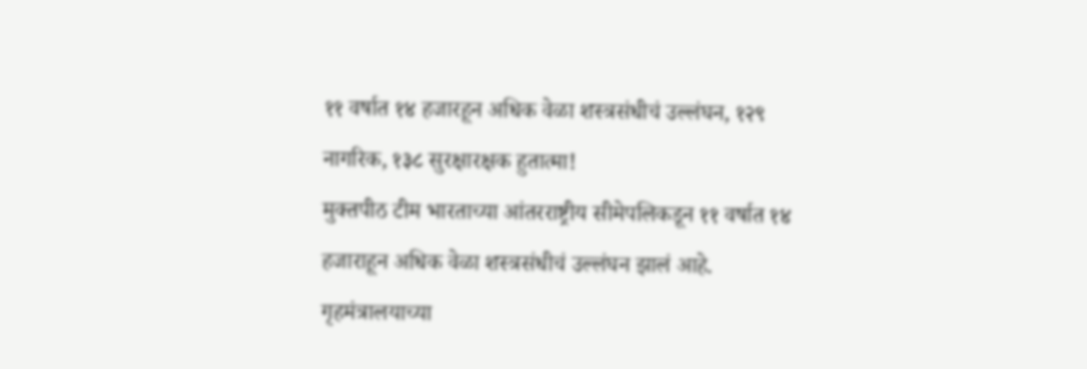११ वर्षात १४ हजारहून अधिक वेळा शस्त्रसंधीचं उल्लंघन, १२९ नागरिक, १३८ सुरक्षारक्षक हुतात्मा!
मुक्तपीठ टीम भारताच्या आंतरराष्ट्रीय सीमेपलिकडून ११ वर्षात १४ हजाराहून अधिक वेळा शस्त्रसंधीचं उल्लंघन झालं आहे. गृहमंत्रालयाच्या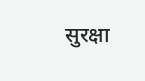सुरक्षा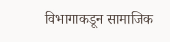विभागाकडून सामाजिक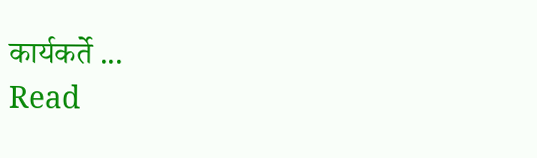कार्यकर्ते ...
Read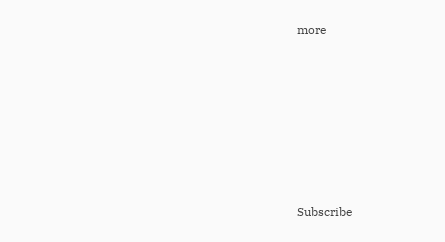more







Subscribe